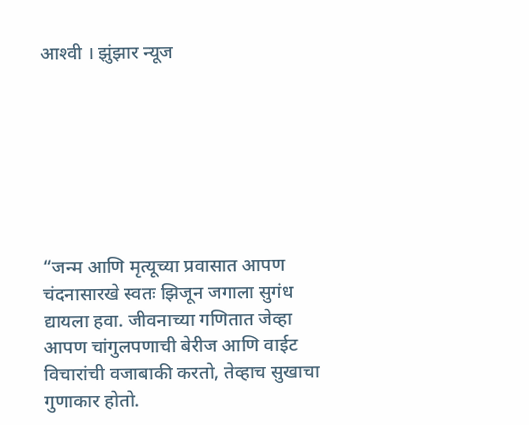आश्‍वी । झुंझार न्यूज







“जन्म आणि मृत्यूच्या प्रवासात आपण चंदनासारखे स्वतः झिजून जगाला सुगंध द्यायला हवा. जीवनाच्या गणितात जेव्हा आपण चांगुलपणाची बेरीज आणि वाईट विचारांची वजाबाकी करतो, तेव्हाच सुखाचा गुणाकार होतो.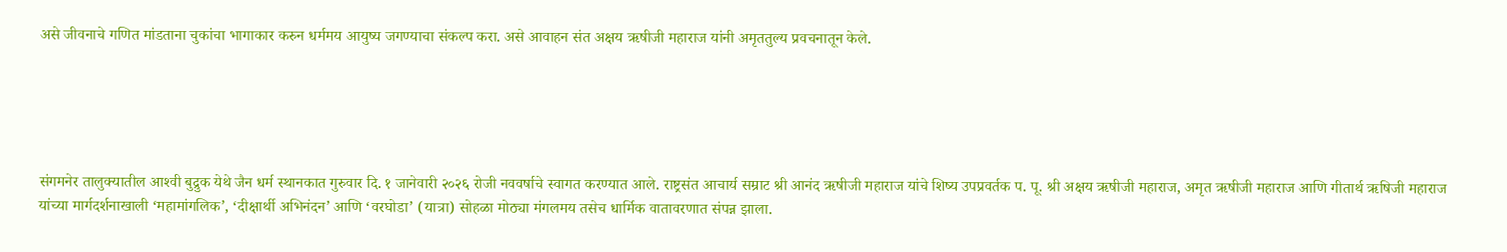असे जीवनाचे गणित मांडताना चुकांचा भागाकार करुन धर्ममय आयुष्य जगण्याचा संकल्प करा. असे आवाहन संत अक्षय ऋषीजी महाराज यांनी अमृततुल्य प्रवचनातून केले.





संगमनेर तालुक्यातील आश्‍वी बुद्रुक येथे जैन धर्म स्थानकात गुरुवार दि. १ जानेवारी २०२६ रोजी नववर्षाचे स्वागत करण्यात आले. राष्ट्रसंत आचार्य सम्राट श्री आनंद ऋषीजी महाराज यांचे शिष्य उपप्रवर्तक प. पू. श्री अक्षय ऋषीजी महाराज, अमृत ऋषीजी महाराज आणि गीतार्थ ऋषिजी महाराज यांच्या मार्गदर्शनाखाली ‘महामांगलिक’, ‘दीक्षार्थी अभिनंदन’ आणि ‘वरघोडा’ (यात्रा) सोहळा मोठ्या मंगलमय तसेच धार्मिक वातावरणात संपन्न झाला.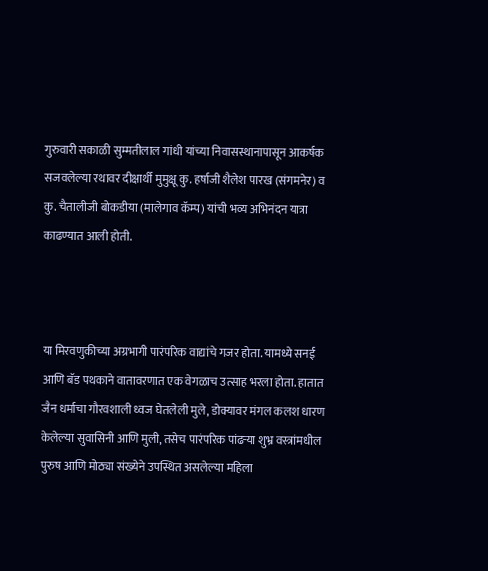गुरुवारी सकाळी सुम्मतीलाल गांधी यांच्या निवासस्थानापासून आकर्षक सजवलेल्या रथावर दीक्षार्थी मुमुक्षू कु. हर्षाजी शैलेश पारख (संगमनेर) व कु. चैतालीजी बोकडीया (मालेगाव कॅम्प) यांची भव्य अभिनंदन यात्रा काढण्यात आली होती.



या मिरवणुकीच्या अग्रभागी पारंपरिक वाद्यांचे गजर होता. यामध्ये सनई आणि बॅड पथकाने वातावरणात एक वेगळाच उत्साह भरला होता. हातात जैन धर्माचा गौरवशाली ध्वज घेतलेली मुले, डोक्यावर मंगल कलश धारण केलेल्या सुवासिनी आणि मुली, तसेच पारंपरिक पांढऱ्या शुभ्र वस्त्रांमधील पुरुष आणि मोठ्या संख्येने उपस्थित असलेल्या महिला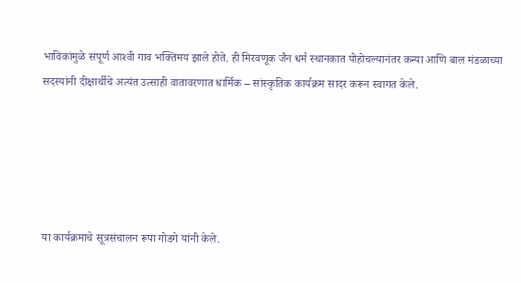भाविकांमुळे संपूर्ण आश्‍वी गाव भक्तिमय झाले होते. ही मिरवणूक जैन धर्म स्थानकात पोहोचल्यानंतर कन्या आणि बाल मंडळाच्या सदस्यांनी दीक्षार्थीचे अत्यंत उत्साही वातावरणात धार्मिक – सांस्कृतिक कार्यक्रम सादर करून स्वागत केले.





या कार्यक्रमाचे सूत्रसंचालन रूपा गोडगे यांनी केले.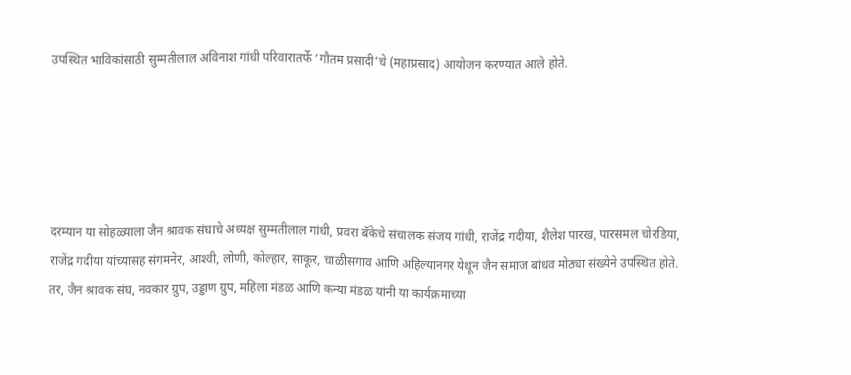उपस्थित भाविकांसाठी सुम्मतीलाल अविनाश गांधी परिवारातर्फे ‘गौतम प्रसादी’चे (महाप्रसाद) आयोजन करण्यात आले होते.





दरम्यान या सोहळ्याला जैन श्रावक संघाचे अध्यक्ष सुम्मतीलाल गांधी, प्रवरा बॅकेचे संचालक संजय गांधी, राजेंद्र गदीया, शैलेश पारख, पारसमल चोरडिया, राजेंद्र गदीया यांच्यासह संगमनेर, आश्‍वी, लोणी, कोल्हार, साकूर, चाळीसगाव आणि अहिल्यानगर येथून जैन समाज बांधव मोठ्या संख्येने उपस्थित होते. तर, जैन श्रावक संघ, नवकार ग्रुप, उड्डाण ग्रुप, महिला मंडळ आणि कन्या मंडळ यांनी या कार्यक्रमाच्या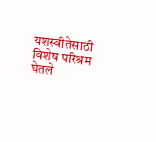यशस्वीतेसाठी विशेष परिश्रम घेतले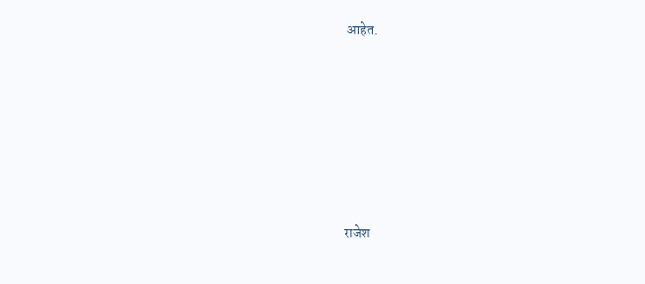आहेत.







राजेश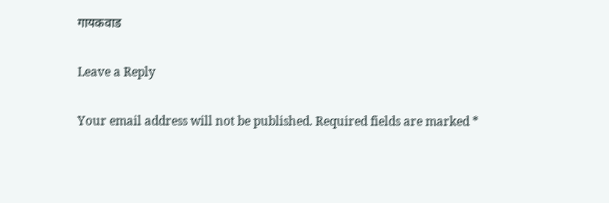गायकवाड

Leave a Reply

Your email address will not be published. Required fields are marked *